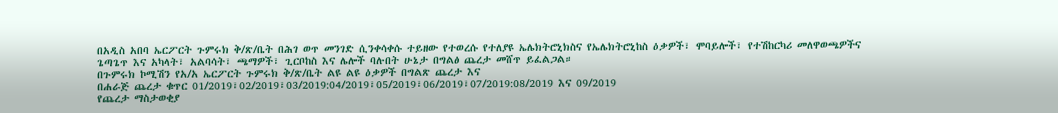በአዲስ አበባ ኤርፖርት ጉምሩክ ቅ/ጽ/ቤት በሕገ ወጥ መንገድ ሲንቀሳቀሱ ተይዘው የተወረሱ የተለያዩ ኤሌክትሮኒክስና የኤሌክትሮኒከስ ዕቃዎች፣ ሞባይሎች፣ የተሽከርካሪ መለዋወጫዎችና ጌጣጌጥ እና አካላት፣ አልባሳት፣ ጫማዎች፣ ጊርቦከስ እና ሌሎች ባሉበት ሁኔታ በግልፅ ጨረታ መሸጥ ይፈልጋል።
በጉምሩክ ኮሚሽን የአ/አ ኤርፖርት ጉምሩክ ቅ/ጽ/ቤት ልዩ ልዩ ዕቃዎች በግልጽ ጨረታ እና
በሐራጅ ጨረታ ቁጥር 01/2019፣02/2019፣03/2019:04/2019፣05/2019፣06/2019፣07/2019:08/2019 እና 09/2019
የጨረታ ማስታወቂያ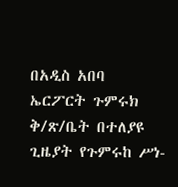በአዲስ አበባ ኤርፖርት ጉምሩክ ቅ/ጽ/ቤት በተለያዩ ጊዜያት የጉምሩከ ሥነ-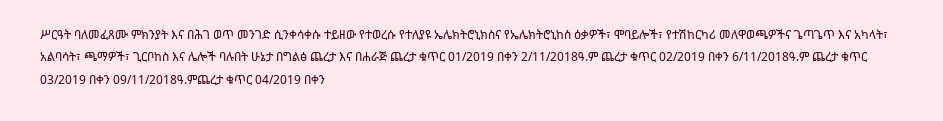ሥርዓት ባለመፈጸሙ ምክንያት እና በሕገ ወጥ መንገድ ሲንቀሳቀሱ ተይዘው የተወረሱ የተለያዩ ኤሌክትሮኒክስና የኤሌክትሮኒከስ ዕቃዎች፣ ሞባይሎች፣ የተሽከርካሪ መለዋወጫዎችና ጌጣጌጥ እና አካላት፣ አልባሳት፣ ጫማዎች፣ ጊርቦከስ እና ሌሎች ባሉበት ሁኔታ በግልፅ ጨረታ እና በሐራጅ ጨረታ ቁጥር 01/2019 በቀን 2/11/2018ዓ.ም ጨረታ ቁጥር 02/2019 በቀን 6/11/2018ዓ.ም ጨረታ ቁጥር 03/2019 በቀን 09/11/2018ዓ.ምጨረታ ቁጥር 04/2019 በቀን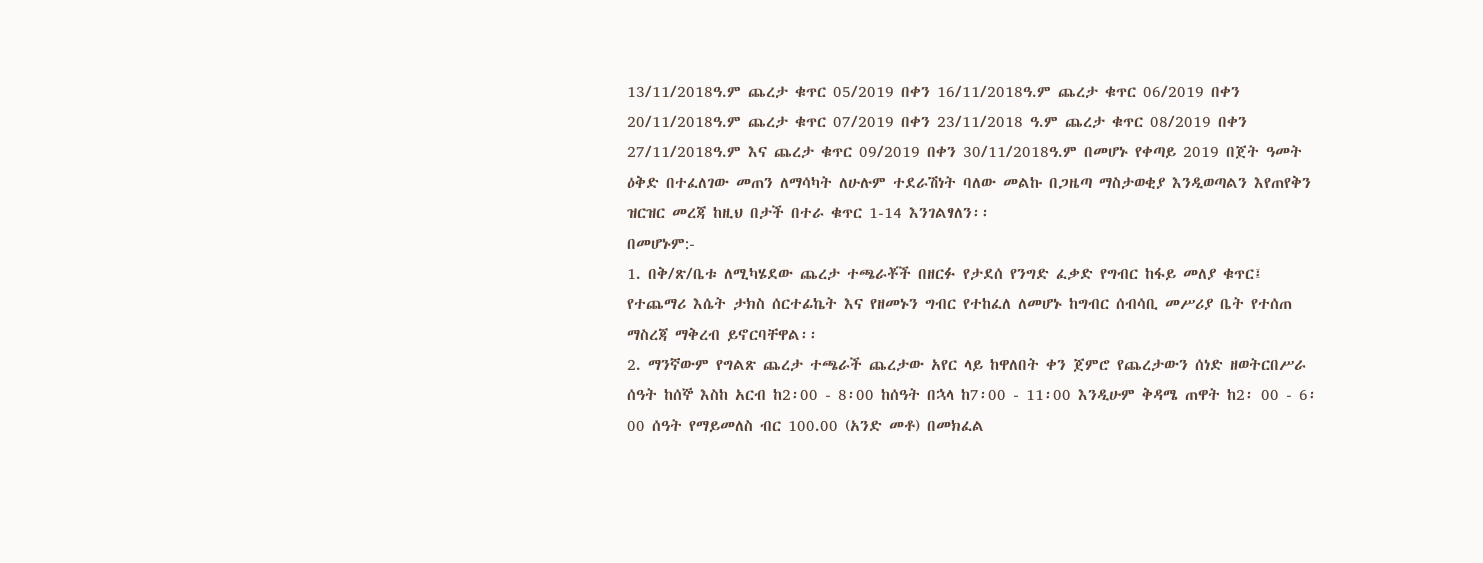13/11/2018ዓ.ም ጨረታ ቁጥር 05/2019 በቀን 16/11/2018ዓ.ም ጨረታ ቁጥር 06/2019 በቀን 20/11/2018ዓ.ም ጨረታ ቁጥር 07/2019 በቀን 23/11/2018 ዓ.ም ጨረታ ቁጥር 08/2019 በቀን 27/11/2018ዓ.ም እና ጨረታ ቁጥር 09/2019 በቀን 30/11/2018ዓ.ም በመሆኑ የቀጣይ 2019 በጀት ዓመት ዕቅድ በተፈለገው መጠን ለማሳካት ለሁሉም ተደራሽነት ባለው መልኩ በጋዜጣ ማስታወቂያ እንዲወጣልን እየጠየቅን ዝርዝር መረጃ ከዚህ በታች በተራ ቁጥር 1-14 እንገልፃለን፡፡
በመሆኑም:-
1. በቅ/ጽ/ቤቱ ለሚካሄደው ጨረታ ተጫራቾች በዘርፉ የታደሰ የንግድ ፈቃድ የግብር ከፋይ መለያ ቁጥር፤ የተጨማሪ እሴት ታክስ ሰርተፊኬት እና የዘመኑን ግብር የተከፈለ ለመሆኑ ከግብር ሰብሳቢ መሥሪያ ቤት የተሰጠ ማስረጃ ማቅረብ ይኖርባቸዋል፡፡
2. ማንኛውም የግልጽ ጨረታ ተጫራች ጨረታው አየር ላይ ከዋለበት ቀን ጀምሮ የጨረታውን ሰነድ ዘወትርበሥራ ሰዓት ከሰኞ እስከ አርብ ከ2፡00 - 8፡00 ከሰዓት በኋላ ከ7፡00 - 11፡00 እንዲሁም ቅዳሜ ጠዋት ከ2፡ 00 - 6፡00 ሰዓት የማይመለስ ብር 100.00 (አንድ መቶ) በመክፈል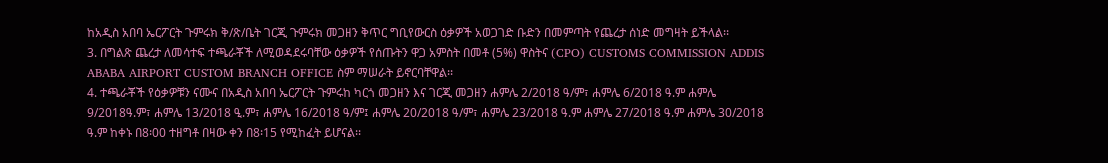ከአዲስ አበባ ኤርፖርት ጉምሩክ ቅ/ጽ/ቤት ገርጂ ጉምሩክ መጋዘን ቅጥር ግቢየውርስ ዕቃዎች አወጋገድ ቡድን በመምጣት የጨረታ ሰነድ መግዛት ይችላል፡፡
3. በግልጽ ጨረታ ለመሳተፍ ተጫራቾች ለሚወዳደሩባቸው ዕቃዎች የሰጡትን ዋጋ አምስት በመቶ (5%) ዋስትና (CPO) CUSTOMS COMMISSION ADDIS ABABA AIRPORT CUSTOM BRANCH OFFICE ስም ማሠራት ይኖርባቸዋል፡፡
4. ተጫራቾች የዕቃዎቹን ናሙና በአዲስ አበባ ኤርፖርት ጉምሩከ ካርጎ መጋዘን እና ገርጂ መጋዘን ሐምሌ 2/2018 ዓ/ም፣ ሐምሌ 6/2018 ዓ.ም ሐምሌ 9/2018ዓ.ም፣ ሐምሌ 13/2018 ዒ.ም፣ ሐምሌ 16/2018 ዓ/ም፤ ሐምሌ 20/2018 ዓ/ም፣ ሐምሌ 23/2018 ዓ.ም ሐምሌ 27/2018 ዓ.ም ሐምሌ 30/2018 ዓ.ም ከቀኑ በ8፡00 ተዘግቶ በዛው ቀን በ8፡15 የሚከፈት ይሆናል፡፡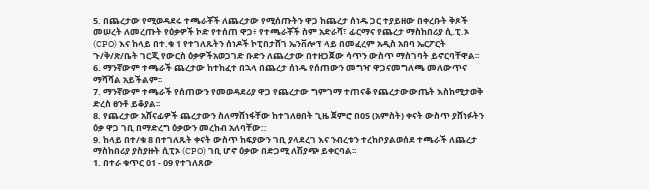5. በጨረታው የሚወዳደሩ ተጫራቾች ለጨረታው የሚሰጡትን ዋጋ ከጨረታ ሰነዱ ጋር ተያይዘው በቀረቡት ቅጾች መሠረት ለመረጡት የዕቃዎች ኮድ የተሰጠ ዋጋ፥ የተጫራቾች ስም አድራሻ፣ ፊርማና የጨረታ ማስከበሪያ ሲ.ፒ.ኦ (CPO) እና ከላይ በተ.ቁ 1 የተገለጹትን ሰነዶች ኮፒበታሸገ ኤንቨሎፕ ላይ በመፈረም አዲስ አበባ ኤርፖርት ጉ/ቅ/ጽ/ቤት ገርጂ የውርስ ዕቃዎችአወጋገድ ቡድን ለጨረታው በተዘጋጀው ሳጥን ውስጥ ማስገባት ይኖርባቸዋል፡፡
6. ማንኛውም ተጫራች ጨረታው ከተከፈተ በኋላ በጨረታ ሰነዱ የሰጠውን መግዣ ዋጋናመግለጫ መለውጥና ማሻሻል አይችልም፡፡
7. ማንኛውም ተጫራች የሰጠውን የመወዳደሪያ ዋጋ የጨረታው ግምገማ ተጠናቆ የጨረታውውጤት እስከሚታወቅ ድረስ ፀንቶ ይቆያል፡፡
8. የጨረታው አሸናፊዎች ጨረታውን ስለማሸነፋቸው ከተገለፀበት ጊዜ ጀምሮ በ05 (አምስት) ቀናት ውስጥ ያሸነፉትን ዕቃ ዋጋ ገቢ በማድረግ ዕቃውን መረከብ አለባቸው::
9. ከላይ በተ/ቁ 8 በተገለጹት ቀናት ውስጥ ከፍያውን ገቢ ያላደረገ እና ንብረቱን ተረከቦያልወሰደ ተጫራች ለጨረታ ማስከበሪያ ያስያዙት ሲፒኦ (CPO) ገቢ ሆኖ ዕቃው በድጋሚ ለሽያጭ ይቀርባል፡፡
1. በተራ ቁጥር 01 - 09 የተገለጸው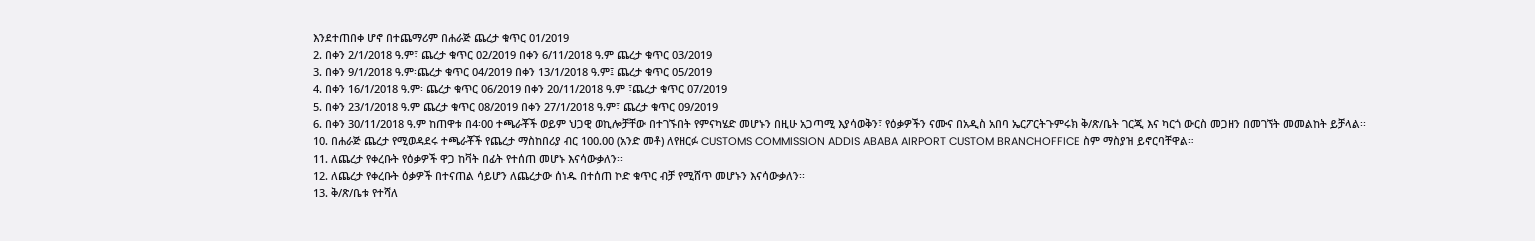እንደተጠበቀ ሆኖ በተጨማሪም በሐራጅ ጨረታ ቁጥር 01/2019
2. በቀን 2/1/2018 ዓ.ም፣ ጨረታ ቁጥር 02/2019 በቀን 6/11/2018 ዓ.ም ጨረታ ቁጥር 03/2019
3. በቀን 9/1/2018 ዓ.ም፡ጨረታ ቁጥር 04/2019 በቀን 13/1/2018 ዓ.ም፤ ጨረታ ቁጥር 05/2019
4. በቀን 16/1/2018 ዓ.ም፡ ጨረታ ቁጥር 06/2019 በቀን 20/11/2018 ዓ.ም ፣ጨረታ ቁጥር 07/2019
5. በቀን 23/1/2018 ዓ.ም ጨረታ ቁጥር 08/2019 በቀን 27/1/2018 ዓ.ም፣ ጨረታ ቁጥር 09/2019
6. በቀን 30/11/2018 ዓ.ም ከጠዋቱ በ4፡00 ተጫራቾች ወይም ህጋዊ ወኪሎቻቸው በተገኙበት የምናካሄድ መሆኑን በዚሁ አጋጣሚ እያሳወቅን፣ የዕቃዎችን ናሙና በአዲስ አበባ ኤርፖርትጉምሩክ ቅ/ጽ/ቤት ገርጂ እና ካርጎ ውርስ መጋዘን በመገኘት መመልከት ይቻላል፡፡
10. በሐራጅ ጨረታ የሚወዳደሩ ተጫራቾች የጨረታ ማስከበሪያ ብር 100.00 (አንድ መቶ) ለየዘርፉ CUSTOMS COMMISSION ADDIS ABABA AIRPORT CUSTOM BRANCHOFFICE ስም ማስያዝ ይኖርባቸዋል።
11. ለጨረታ የቀረቡት የዕቃዎች ዋጋ ከቫት በፊት የተሰጠ መሆኑ እናሳውቃለን፡፡
12. ለጨረታ የቀረቡት ዕቃዎች በተናጠል ሳይሆን ለጨረታው ሰነዱ በተሰጠ ኮድ ቁጥር ብቻ የሚሸጥ መሆኑን እናሳውቃለን፡፡
13. ቅ/ጽ/ቤቱ የተሻለ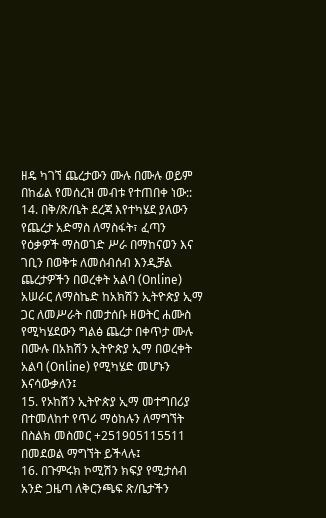ዘዴ ካገኘ ጨረታውን ሙሉ በሙሉ ወይም በከፊል የመሰረዝ መብቱ የተጠበቀ ነው::
14. በቅ/ጽ/ቤት ደረጃ እየተካሄደ ያለውን የጨረታ አድማስ ለማስፋት፣ ፈጣን የዕቃዎች ማስወገድ ሥራ በማከናወን እና ገቢን በወቅቱ ለመሰብሰብ እንዲቻል ጨረታዎችን በወረቀት አልባ (Online) አሠራር ለማስኬድ ከአክሽን ኢትዮጵያ ኢማ ጋር ለመሥራት በመታሰቡ ዘወትር ሐሙስ የሚካሄደውን ግልፅ ጨረታ በቀጥታ ሙሉ በሙሉ በአክሽን ኢትዮጵያ ኢማ በወረቀት አልባ (Online) የሚካሄድ መሆኑን እናሳውቃለን፤
15. የኦከሽን ኢትዮጵያ ኢማ መተግበሪያ በተመለከተ የጥሪ ማዕከሉን ለማግኘት በስልክ መስመር +251905115511 በመደወል ማግኘት ይችላሉ፤
16. በጉምሩክ ኮሚሽን ክፍያ የሚታሰብ አንድ ጋዜጣ ለቅርንጫፍ ጽ/ቤታችን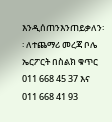እንዲሰጠንእንጠይቃለን፡፡ ለተጨማሪ መረጃ ቦሌ ኤርፖርት በስልክ ቁጥር 011 668 45 37 እና 011 668 41 93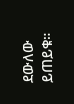ደውለው ይጠይቁ።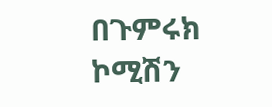በጉምሩክ ኮሚሽን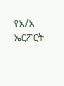የአ/አ ኤርፖርት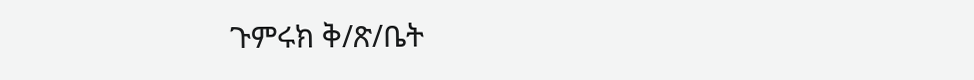ጉምሩክ ቅ/ጽ/ቤት